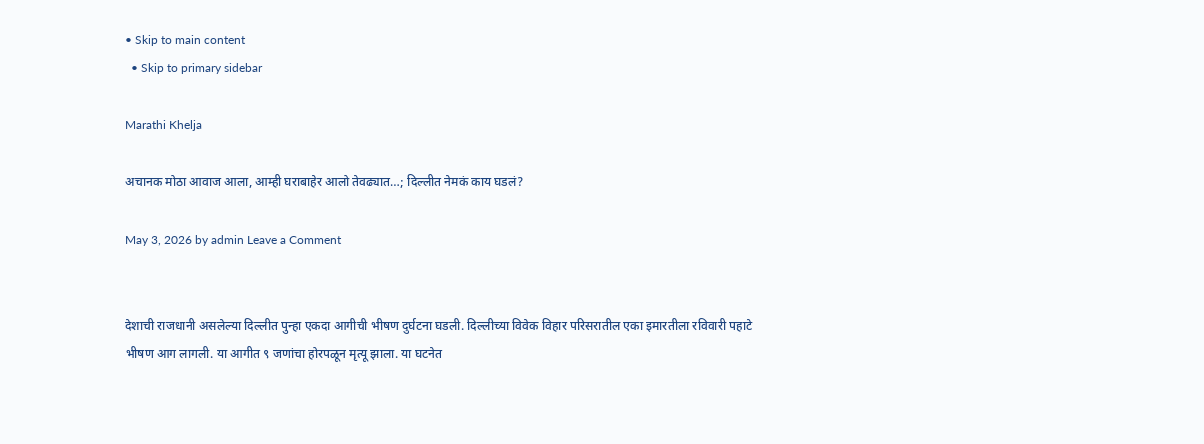• Skip to main content
  • Skip to primary sidebar

Marathi Khelja

अचानक मोठा आवाज आला, आम्ही घराबाहेर आलो तेवढ्यात…; दिल्लीत नेमकं काय घडलं?

May 3, 2026 by admin Leave a Comment


देशाची राजधानी असलेल्या दिल्लीत पुन्हा एकदा आगीची भीषण दुर्घटना घडली. दिल्लीच्या विवेक विहार परिसरातील एका इमारतीला रविवारी पहाटे भीषण आग लागली. या आगीत ९ जणांचा होरपळून मृत्यू झाला. या घटनेत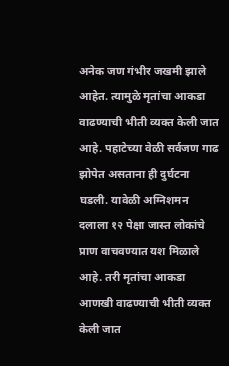अनेक जण गंभीर जखमी झाले आहेत. त्यामुळे मृतांचा आकडा वाढण्याची भीती व्यक्त केली जात आहे. पहाटेच्या वेळी सर्वजण गाढ झोपेत असताना ही दुर्घटना घडली. यावेळी अग्निशमन दलाला १२ पेक्षा जास्त लोकांचे प्राण वाचवण्यात यश मिळाले आहे. तरी मृतांचा आकडा आणखी वाढण्याची भीती व्यक्त केली जात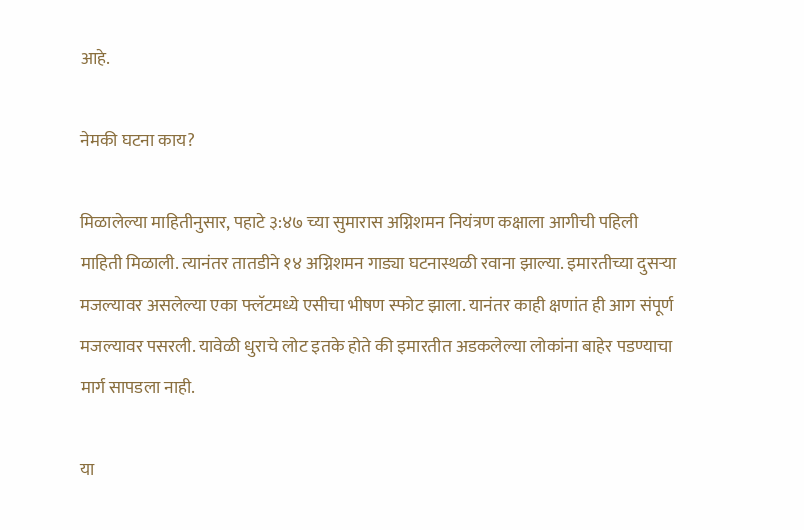आहे.

नेमकी घटना काय?

मिळालेल्या माहितीनुसार, पहाटे ३:४७ च्या सुमारास अग्निशमन नियंत्रण कक्षाला आगीची पहिली माहिती मिळाली. त्यानंतर तातडीने १४ अग्निशमन गाड्या घटनास्थळी रवाना झाल्या. इमारतीच्या दुसऱ्या मजल्यावर असलेल्या एका फ्लॅटमध्ये एसीचा भीषण स्फोट झाला. यानंतर काही क्षणांत ही आग संपूर्ण मजल्यावर पसरली. यावेळी धुराचे लोट इतके होते की इमारतीत अडकलेल्या लोकांना बाहेर पडण्याचा मार्ग सापडला नाही.

या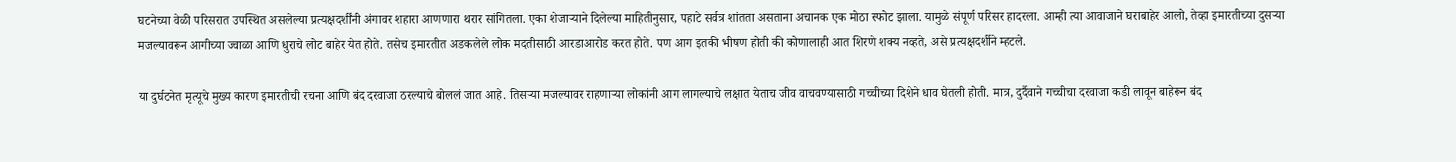घटनेच्या वेळी परिसरात उपस्थित असलेल्या प्रत्यक्षदर्शींनी अंगावर शहारा आणणारा थरार सांगितला. एका शेजाऱ्याने दिलेल्या माहितीनुसार, पहाटे सर्वत्र शांतता असताना अचानक एक मोठा स्फोट झाला. यामुळे संपूर्ण परिसर हादरला. आम्ही त्या आवाजाने घराबाहेर आलो, तेव्हा इमारतीच्या दुसऱ्या मजल्यावरून आगीच्या ज्वाळा आणि धुराचे लोट बाहेर येत होते. तसेच इमारतीत अडकलेले लोक मदतीसाठी आरडाआरोड करत होते. पण आग इतकी भीषण होती की कोणालाही आत शिरणे शक्य नव्हते, असे प्रत्यक्षदर्शीने म्हटले.

या दुर्घटनेत मृत्यूचे मुख्य कारण इमारतीची रचना आणि बंद दरवाजा ठरल्याचे बोललं जात आहे. तिसऱ्या मजल्यावर राहणाऱ्या लोकांनी आग लागल्याचे लक्षात येताच जीव वाचवण्यासाठी गच्चीच्या दिशेने धाव घेतली होती. मात्र, दुर्दैवाने गच्चीचा दरवाजा कडी लावून बाहेरून बंद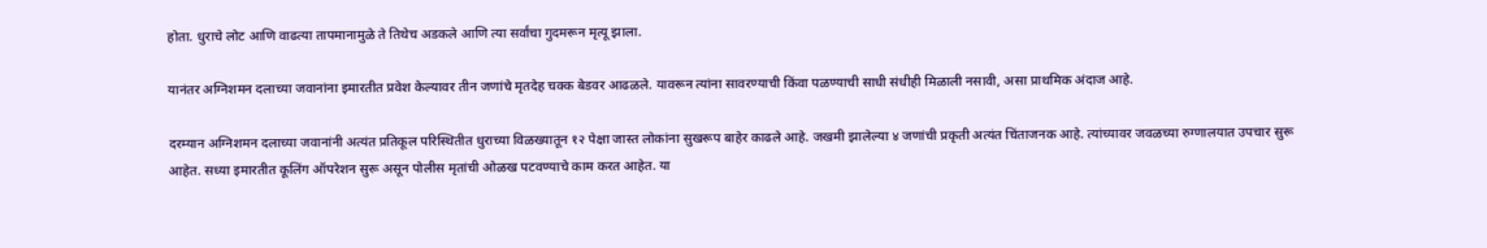होता. धुराचे लोट आणि वाढत्या तापमानामुळे ते तिथेच अडकले आणि त्या सर्वांचा गुदमरून मृत्यू झाला.

यानंतर अग्निशमन दलाच्या जवानांना इमारतीत प्रवेश केल्यावर तीन जणांचे मृतदेह चक्क बेडवर आढळले. यावरून त्यांना सावरण्याची किंवा पळण्याची साधी संधीही मिळाली नसावी, असा प्राथमिक अंदाज आहे.

दरम्यान अग्निशमन दलाच्या जवानांनी अत्यंत प्रतिकूल परिस्थितीत धुराच्या विळख्यातून १२ पेक्षा जास्त लोकांना सुखरूप बाहेर काढले आहे. जखमी झालेल्या ४ जणांची प्रकृती अत्यंत चिंताजनक आहे. त्यांच्यावर जवळच्या रुग्णालयात उपचार सुरू आहेत. सध्या इमारतीत कूलिंग ऑपरेशन सुरू असून पोलीस मृतांची ओळख पटवण्याचे काम करत आहेत. या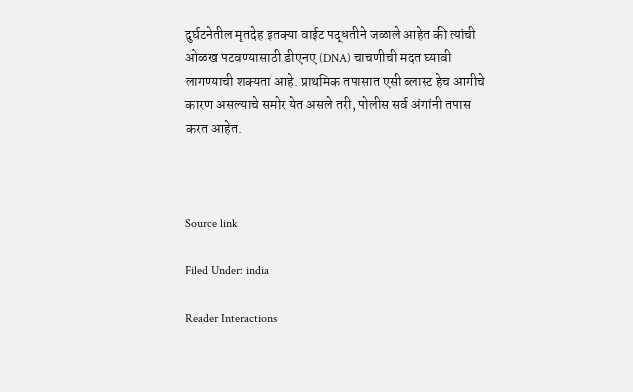दुर्घटनेतील मृतदेह इतक्या वाईट पद्धतीने जळाले आहेत की त्यांची ओळख पटवण्यासाठी डीएनए (DNA) चाचणीची मदत घ्यावी लागण्याची शक्यता आहे. प्राथमिक तपासात एसी ब्लास्ट हेच आगीचे कारण असल्याचे समोर येत असले तरी, पोलीस सर्व अंगांनी तपास करत आहेत.



Source link

Filed Under: india

Reader Interactions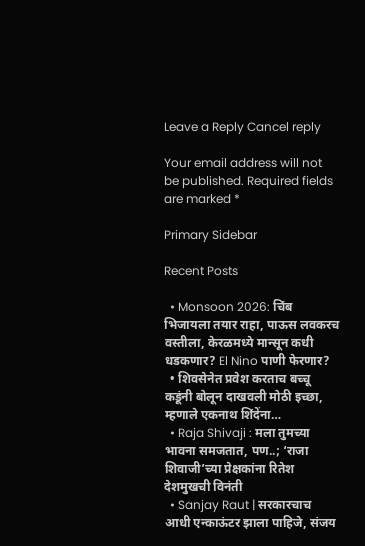Leave a Reply Cancel reply

Your email address will not be published. Required fields are marked *

Primary Sidebar

Recent Posts

  • Monsoon 2026: चिंब भिजायला तयार राहा, पाऊस लवकरच वस्तीला, केरळमध्ये मान्सून कधी धडकणार? El Nino पाणी फेरणार?
  • शिवसेनेत प्रवेश करताच बच्चू कडूंनी बोलून दाखवली मोठी इच्छा, म्हणाले एकनाथ शिंदेंना…
  • Raja Shivaji : मला तुमच्या भावना समजतात, पण..; ‘राजा शिवाजी’च्या प्रेक्षकांना रितेश देशमुखची विनंती
  • Sanjay Raut | सरकारचाच आधी एन्काऊंटर झाला पाहिजे, संजय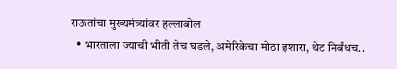राऊतांचा मुख्यमंत्र्यांवर हल्लाबोल
  • भारताला ज्याची भीती तेच घडले, अमेरिकेचा मोठा इशारा, थेट निर्बंधच..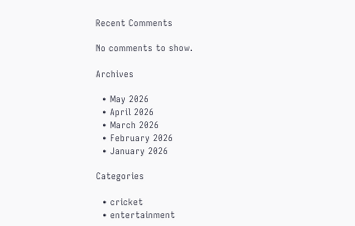Recent Comments

No comments to show.

Archives

  • May 2026
  • April 2026
  • March 2026
  • February 2026
  • January 2026

Categories

  • cricket
  • entertainment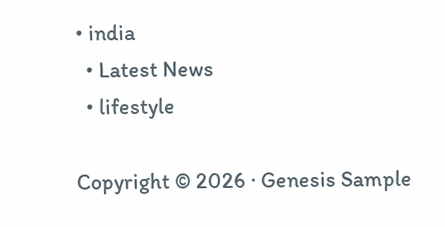• india
  • Latest News
  • lifestyle

Copyright © 2026 · Genesis Sample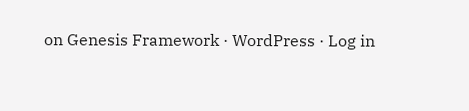on Genesis Framework · WordPress · Log in